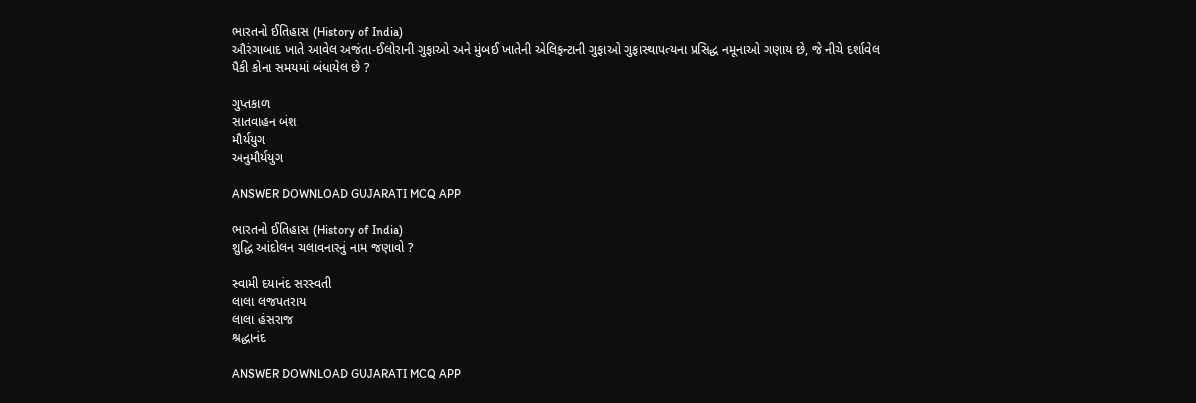ભારતનો ઈતિહાસ (History of India)
ઔરંગાબાદ ખાતે આવેલ અજંતા-ઈલોરાની ગુફાઓ અને મુંબઈ ખાતેની એલિફન્ટાની ગુફાઓ ગુફાસ્થાપત્યના પ્રસિદ્ધ નમૂનાઓ ગણાય છે, જે નીચે દર્શાવેલ પૈકી કોના સમયમાં બંધાયેલ છે ?

ગુપ્તકાળ
સાતવાહન બંશ
મૌર્યયુગ
અનુમૌર્યયુગ

ANSWER DOWNLOAD GUJARATI MCQ APP

ભારતનો ઈતિહાસ (History of India)
શુદ્ધિ આંદોલન ચલાવનારનું નામ જણાવો ?

સ્વામી દયાનંદ સરસ્વતી
લાલા લજપતરાય
લાલા હંસરાજ
શ્રદ્ધાનંદ

ANSWER DOWNLOAD GUJARATI MCQ APP